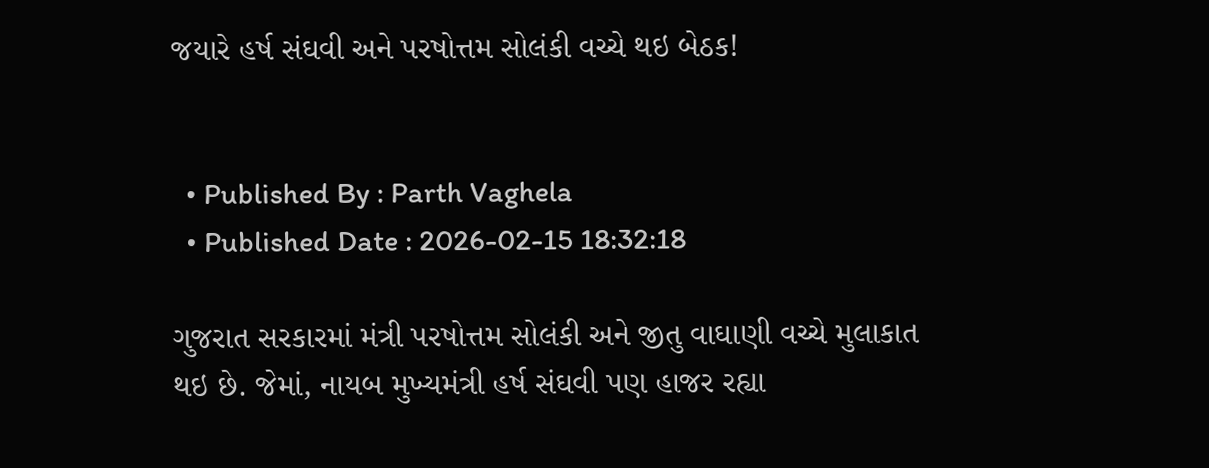જયારે હર્ષ સંઘવી અને પરષોત્તમ સોલંકી વચ્ચે થઇ બેઠક!


  • Published By : Parth Vaghela
  • Published Date : 2026-02-15 18:32:18

ગુજરાત સરકારમાં મંત્રી પરષોત્તમ સોલંકી અને જીતુ વાઘાણી વચ્ચે મુલાકાત થઇ છે. જેમાં, નાયબ મુખ્યમંત્રી હર્ષ સંઘવી પણ હાજર રહ્યા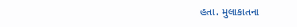હતા. મુલાકાતના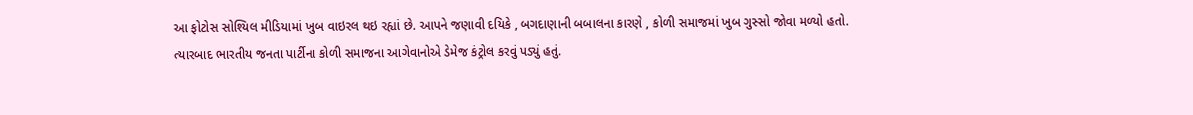આ ફોટોસ સોશ્યિલ મીડિયામાં ખુબ વાઇરલ થઇ રહ્યાં છે. આપને જણાવી દયિકે , બગદાણાની બબાલના કારણે , કોળી સમાજમાં ખુબ ગુસ્સો જોવા મળ્યો હતો. ત્યારબાદ ભારતીય જનતા પાર્ટીના કોળી સમાજના આગેવાનોએ ડેમેજ કંટ્રોલ કરવું પડ્યું હતું.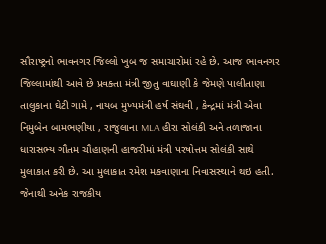સૌરાષ્ટ્રનો ભાવનગર જિલ્લો ખુબ જ સમાચારોમાં રહે છે. આજ ભાવનગર જિલ્લામાંથી આવે છે પ્રવક્તા મંત્રી જીતુ વાઘાણી કે જેમણે પાલીતાણા તાલુકાના ઘેટી ગામે , નાયબ મુખ્યમંત્રી હર્ષ સંઘવી , કેન્દ્રમાં મંત્રી એવા નિમુબેન બામભણીયા , રાજુલાના MLA હીરા સોલંકી અને તળાજાના ધારાસભ્ય ગૌતમ ચૌહાણની હાજરીમાં મંત્રી પરષોત્તમ સોલંકી સાથે મુલાકાત કરી છે. આ મુલાકાત રમેશ મકવાણાના નિવાસસ્થાને થઇ હતી. જેનાથી અનેક રાજકીય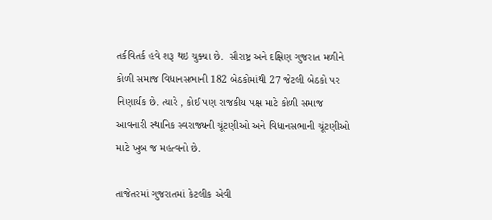તર્કવિતર્ક હવે શરૂ થઇ ચુક્યા છે.  સૌરાષ્ટ્ર અને દક્ષિણ ગુજરાત મળીને કોળી સમાજ વિધાનસભાની 182 બેઠકોમાંથી 27 જેટલી બેઠકો પર નિણાર્યક છે. ત્યારે , કોઈ પણ રાજકીય પક્ષ માટે કોળી સમાજ આવનારી સ્થાનિક સ્વરાજ્યની ચૂંટણીઓ અને વિધાનસભાની ચૂંટણીઓ માટે ખુબ જ મહત્વનો છે.

તાજેતરમાં ગુજરાતમાં કેટલીક એવી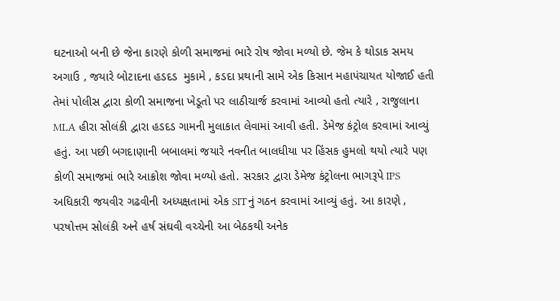ઘટનાઓ બની છે જેના કારણે કોળી સમાજમાં ભારે રોષ જોવા મળ્યો છે. જેમ કે થોડાક સમય અગાઉ , જયારે બોટાદના હડદડ  મુકામે , કડદા પ્રથાની સામે એક કિસાન મહાપંચાયત યોજાઈ હતી તેમાં પોલીસ દ્વારા કોળી સમાજના ખેડૂતો પર લાઠીચાર્જ કરવામાં આવ્યો હતો ત્યારે , રાજુલાના MLA હીરા સોલંકી દ્વારા હડદડ ગામની મુલાકાત લેવામાં આવી હતી. ડેમેજ કંટ્રોલ કરવામાં આવ્યું હતું. આ પછી બગદાણાની બબાલમાં જયારે નવનીત બાલધીયા પર હિંસક હુમલો થયો ત્યારે પણ કોળી સમાજમાં ભારે આક્રોશ જોવા મળ્યો હતો. સરકાર દ્વારા ડેમેજ કંટ્રોલના ભાગરૂપે IPS અધિકારી જયવીર ગઢવીની અધ્યક્ષતામાં એક SITનું ગઠન કરવામાં આવ્યું હતું. આ કારણે , પરષોત્તમ સોલંકી અને હર્ષ સંઘવી વચ્ચેની આ બેઠકથી અનેક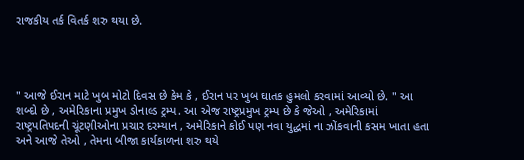રાજકીય તર્ક વિતર્ક શરુ થયા છે.




" આજે ઈરાન માટે ખુબ મોટો દિવસ છે કેમ કે , ઈરાન પર ખુબ ઘાતક હુમલો કરવામાં આવ્યો છે. " આ શબ્દો છે , અમેરિકાના પ્રમુખ ડોનાલ્ડ ટ્રમ્પ. આ એજ રાષ્ટ્રપ્રમુખ ટ્રમ્પ છે કે જેઓ , અમેરિકામાં રાષ્ટ્રપતિપદની ચૂંટણીઓના પ્રચાર દરમ્યાન , અમેરિકાને કોઈ પણ નવા યુદ્ધમાં ના ઝોંકવાની કસમ ખાતા હતા અને આજે તેઓ , તેમના બીજા કાર્યકાળના શરુ થયે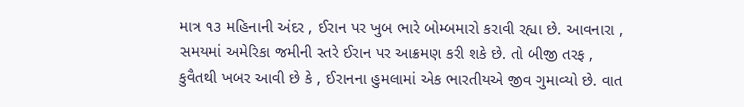માત્ર ૧૩ મહિનાની અંદર , ઈરાન પર ખુબ ભારે બોમ્બમારો કરાવી રહ્યા છે. આવનારા , સમયમાં અમેરિકા જમીની સ્તરે ઈરાન પર આક્રમણ કરી શકે છે. તો બીજી તરફ , કુવૈતથી ખબર આવી છે કે , ઈરાનના હુમલામાં એક ભારતીયએ જીવ ગુમાવ્યો છે. વાત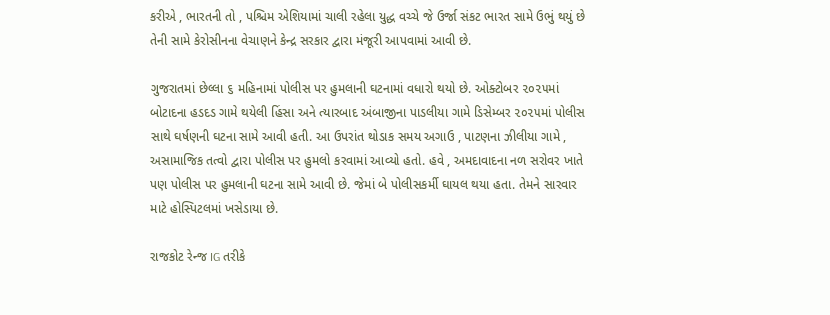કરીએ , ભારતની તો , પશ્ચિમ એશિયામાં ચાલી રહેલા યુદ્ધ વચ્ચે જે ઉર્જા સંકટ ભારત સામે ઉભું થયું છે તેની સામે કેરોસીનના વેચાણને કેન્દ્ર સરકાર દ્વારા મંજૂરી આપવામાં આવી છે.

ગુજરાતમાં છેલ્લા ૬ મહિનામાં પોલીસ પર હુમલાની ઘટનામાં વધારો થયો છે. ઓક્ટોબર ૨૦૨૫માં બોટાદના હડદડ ગામે થયેલી હિંસા અને ત્યારબાદ અંબાજીના પાડલીયા ગામે ડિસેમ્બર ૨૦૨૫માં પોલીસ સાથે ઘર્ષણની ઘટના સામે આવી હતી. આ ઉપરાંત થોડાક સમય અગાઉ , પાટણના ઝીલીયા ગામે , અસામાજિક તત્વો દ્વારા પોલીસ પર હુમલો કરવામાં આવ્યો હતો. હવે , અમદાવાદના નળ સરોવર ખાતે પણ પોલીસ પર હુમલાની ઘટના સામે આવી છે. જેમાં બે પોલીસકર્મી ઘાયલ થયા હતા. તેમને સારવાર માટે હોસ્પિટલમાં ખસેડાયા છે.

રાજકોટ રેન્જ IG તરીકે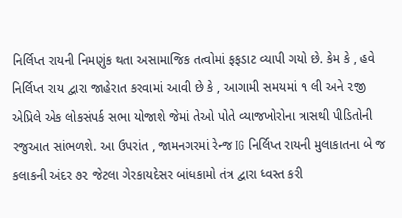નિર્લિપ્ત રાયની નિમણુંક થતા અસામાજિક તત્વોમાં ફફડાટ વ્યાપી ગયો છે. કેમ કે , હવે નિર્લિપ્ત રાય દ્વારા જાહેરાત કરવામાં આવી છે કે , આગામી સમયમાં ૧ લી અને ૨જી એપ્રિલે એક લોકસંપર્ક સભા યોજાશે જેમાં તેઓ પોતે વ્યાજખોરોના ત્રાસથી પીડિતોની રજુઆત સાંભળશે. આ ઉપરાંત , જામનગરમાં રેન્જ IG નિર્લિપ્ત રાયની મુલાકાતના બે જ કલાકની અંદર ૭૨ જેટલા ગેરકાયદેસર બાંધકામો તંત્ર દ્વારા ધ્વસ્ત કરી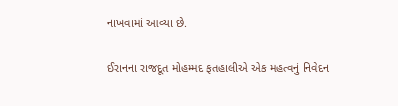નાખવામાં આવ્યા છે.

ઈરાનના રાજદૂત મોહમ્મદ ફતહાલીએ એક મહત્વનું નિવેદન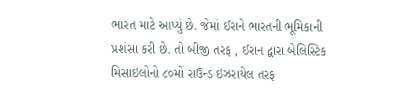ભારત માટે આપ્યું છે. જેમાં ઈરાને ભારતની ભૂમિકાની પ્રશંસા કરી છે. તો બીજી તરફ , ઈરાન દ્વારા બેલિસ્ટિક મિસાઇલોનો ૮૦મોં રાઉન્ડ ઇઝરાયેલ તરફ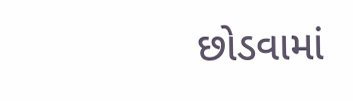છોડવામાં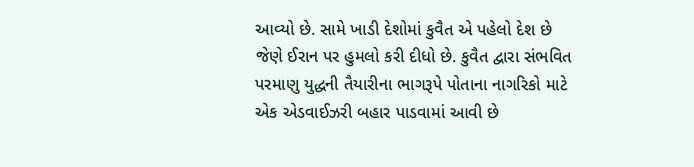આવ્યો છે. સામે ખાડી દેશોમાં કુવૈત એ પહેલો દેશ છે જેણે ઈરાન પર હુમલો કરી દીધો છે. કુવૈત દ્વારા સંભવિત પરમાણુ યુદ્ધની તૈયારીના ભાગરૂપે પોતાના નાગરિકો માટે એક એડવાઈઝરી બહાર પાડવામાં આવી છે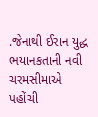.જેનાથી ઈરાન યુદ્ધ ભયાનકતાની નવી ચરમસીમાએ પહોંચી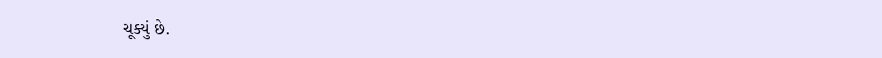ચૂક્યું છે.